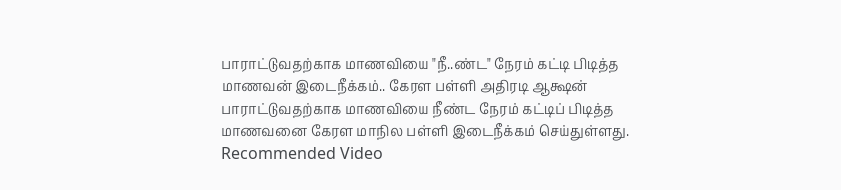பாராட்டுவதற்காக மாணவியை "நீ..ண்ட" நேரம் கட்டி பிடித்த மாணவன் இடைநீக்கம்.. கேரள பள்ளி அதிரடி ஆக்ஷன்
பாராட்டுவதற்காக மாணவியை நீண்ட நேரம் கட்டிப் பிடித்த மாணவனை கேரள மாநில பள்ளி இடைநீக்கம் செய்துள்ளது.
Recommended Video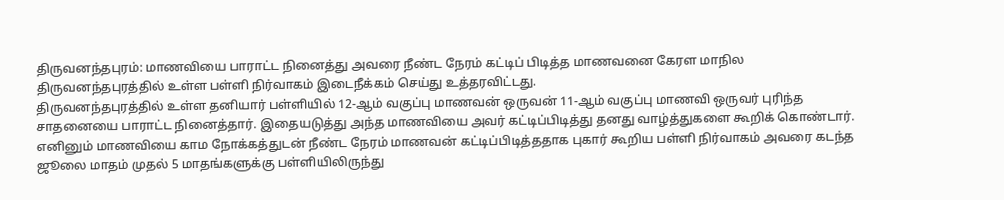திருவனந்தபுரம்: மாணவியை பாராட்ட நினைத்து அவரை நீண்ட நேரம் கட்டிப் பிடித்த மாணவனை கேரள மாநில திருவனந்தபுரத்தில் உள்ள பள்ளி நிர்வாகம் இடைநீக்கம் செய்து உத்தரவிட்டது.
திருவனந்தபுரத்தில் உள்ள தனியார் பள்ளியில் 12-ஆம் வகுப்பு மாணவன் ஒருவன் 11-ஆம் வகுப்பு மாணவி ஒருவர் புரிந்த சாதனையை பாராட்ட நினைத்தார். இதையடுத்து அந்த மாணவியை அவர் கட்டிப்பிடித்து தனது வாழ்த்துகளை கூறிக் கொண்டார்.
எனினும் மாணவியை காம நோக்கத்துடன் நீண்ட நேரம் மாணவன் கட்டிப்பிடித்ததாக புகார் கூறிய பள்ளி நிர்வாகம் அவரை கடந்த ஜூலை மாதம் முதல் 5 மாதங்களுக்கு பள்ளியிலிருந்து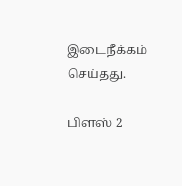இடைநீக்கம் செய்தது.

பிளஸ் 2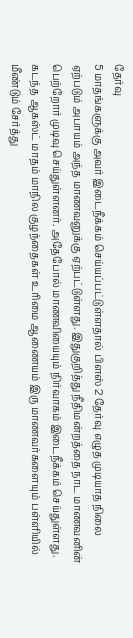தேர்வு
5 மாதங்களுக்கு அவர் இடைநீக்கம் செய்யப்பட்டுள்ளதால் பிளஸ் 2 தேர்வு எழுத முடியாத நிலை ஏற்படும் அபாயம் அந்த மாணவனுக்கு ஏற்பட்டுள்ளது. இதுகுறித்து நீதிமன்றத்தை நாட மாணவனின் பெற்றோர் முடிவு செய்துள்ளனர். அதேபோல் மாணவியையும் நிர்வாகம் இடைநீக்கம் செய்துள்ளது. கடந்த ஆகஸ்ட் மாதம் மாநில குழந்தைகள் உரிமை ஆணையம் இரு மாணவர்களையும் பள்ளியில் மீண்டும் சேர்த்து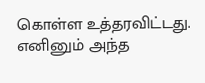கொள்ள உத்தரவிட்டது. எனினும் அந்த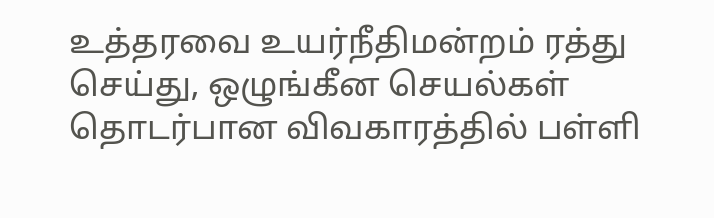உத்தரவை உயர்நீதிமன்றம் ரத்து செய்து, ஒழுங்கீன செயல்கள் தொடர்பான விவகாரத்தில் பள்ளி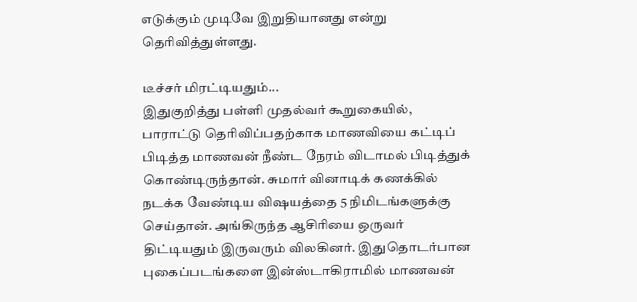எடுக்கும் முடிவே இறுதியானது என்று தெரிவித்துள்ளது.

டீச்சர் மிரட்டியதும்...
இதுகுறித்து பள்ளி முதல்வர் கூறுகையில், பாராட்டு தெரிவிப்பதற்காக மாணவியை கட்டிப் பிடித்த மாணவன் நீண்ட நேரம் விடாமல் பிடித்துக் கொண்டிருந்தான். சுமார் வினாடிக் கணக்கில் நடக்க வேண்டிய விஷயத்தை 5 நிமிடங்களுக்கு செய்தான். அங்கிருந்த ஆசிரியை ஒருவர் திட்டியதும் இருவரும் விலகினர். இதுதொடர்பான புகைப்படங்களை இன்ஸ்டாகிராமில் மாணவன்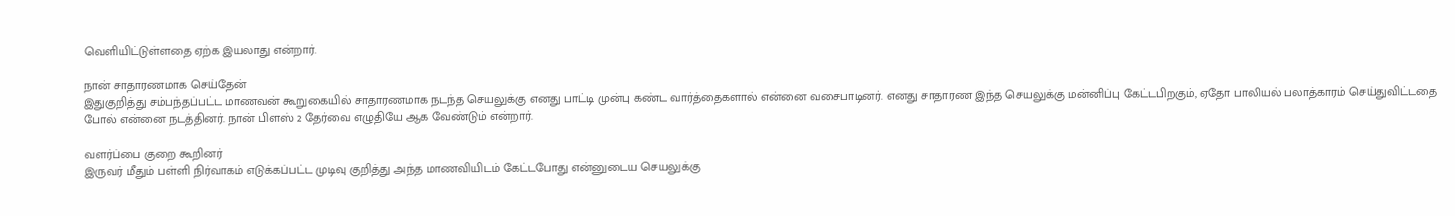வெளியிட்டுள்ளதை ஏற்க இயலாது என்றார்.

நான் சாதாரணமாக செய்தேன்
இதுகுறித்து சம்பந்தப்பட்ட மாணவன் கூறுகையில் சாதாரணமாக நடந்த செயலுக்கு எனது பாட்டி முன்பு கண்ட வார்த்தைகளால் என்னை வசைபாடினர். எனது சாதாரண இந்த செயலுக்கு மன்னிப்பு கேட்டபிறகும், ஏதோ பாலியல் பலாத்காரம் செய்துவிட்டதை போல் என்னை நடத்தினர். நான் பிளஸ் 2 தேர்வை எழுதியே ஆக வேண்டும் என்றார்.

வளர்ப்பை குறை கூறினர்
இருவர் மீதும் பள்ளி நிர்வாகம் எடுக்கப்பட்ட முடிவு குறித்து அந்த மாணவியிடம் கேட்டபோது என்னுடைய செயலுக்கு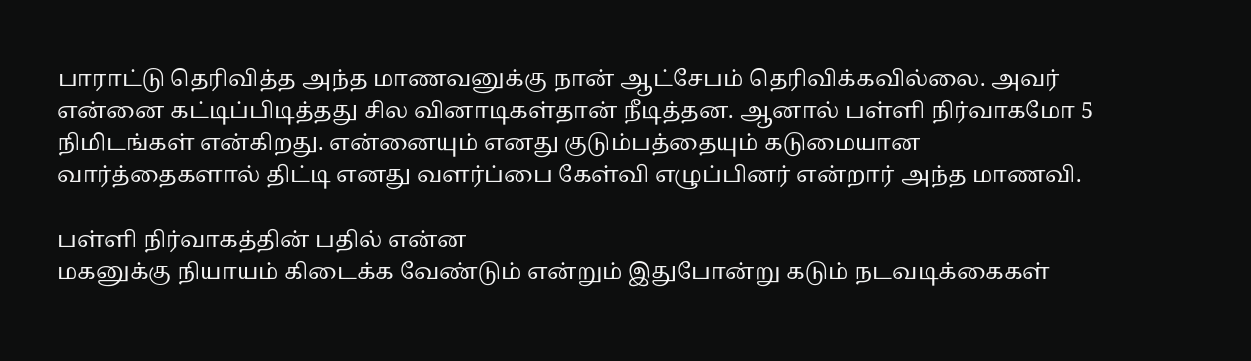பாராட்டு தெரிவித்த அந்த மாணவனுக்கு நான் ஆட்சேபம் தெரிவிக்கவில்லை. அவர் என்னை கட்டிப்பிடித்தது சில வினாடிகள்தான் நீடித்தன. ஆனால் பள்ளி நிர்வாகமோ 5 நிமிடங்கள் என்கிறது. என்னையும் எனது குடும்பத்தையும் கடுமையான வார்த்தைகளால் திட்டி எனது வளர்ப்பை கேள்வி எழுப்பினர் என்றார் அந்த மாணவி.

பள்ளி நிர்வாகத்தின் பதில் என்ன
மகனுக்கு நியாயம் கிடைக்க வேண்டும் என்றும் இதுபோன்று கடும் நடவடிக்கைகள்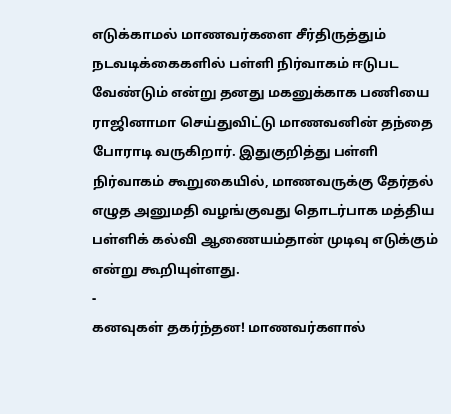எடுக்காமல் மாணவர்களை சீர்திருத்தும் நடவடிக்கைகளில் பள்ளி நிர்வாகம் ஈடுபட வேண்டும் என்று தனது மகனுக்காக பணியை ராஜினாமா செய்துவிட்டு மாணவனின் தந்தை போராடி வருகிறார். இதுகுறித்து பள்ளி நிர்வாகம் கூறுகையில், மாணவருக்கு தேர்தல் எழுத அனுமதி வழங்குவது தொடர்பாக மத்திய பள்ளிக் கல்வி ஆணையம்தான் முடிவு எடுக்கும் என்று கூறியுள்ளது.
-
கனவுகள் தகர்ந்தன! மாணவர்களால்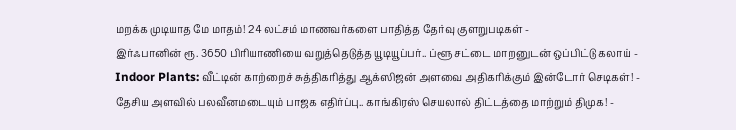மறக்க முடியாத மே மாதம்! 24 லட்சம் மாணவர்களை பாதித்த தேர்வு குளறுபடிகள் -
இர்ஃபானின் ரூ. 3650 பிரியாணியை வறுத்தெடுத்த யூடியூப்பர்.. ப்ளூ சட்டை மாறனுடன் ஒப்பிட்டு கலாய் -
Indoor Plants: வீட்டின் காற்றைச் சுத்திகரித்து ஆக்ஸிஜன் அளவை அதிகரிக்கும் இன்டோர் செடிகள்! -
தேசிய அளவில் பலவீனமடையும் பாஜக எதிர்ப்பு.. காங்கிரஸ் செயலால் திட்டத்தை மாற்றும் திமுக! -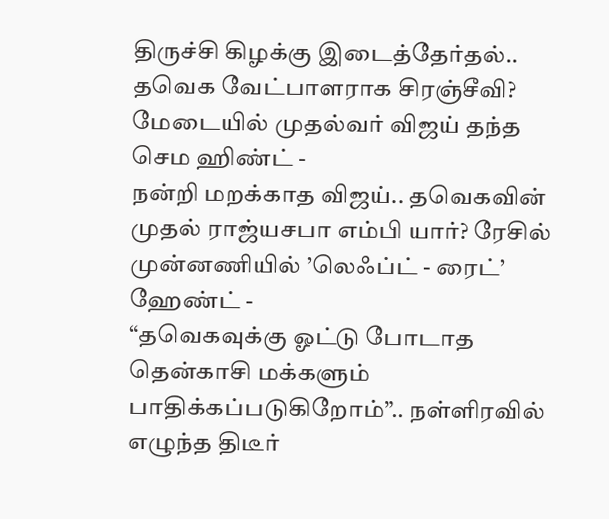திருச்சி கிழக்கு இடைத்தேர்தல்.. தவெக வேட்பாளராக சிரஞ்சீவி? மேடையில் முதல்வர் விஜய் தந்த செம ஹிண்ட் -
நன்றி மறக்காத விஜய்.. தவெகவின் முதல் ராஜ்யசபா எம்பி யார்? ரேசில் முன்னணியில் ’லெஃப்ட் - ரைட்’ ஹேண்ட் -
“தவெகவுக்கு ஓட்டு போடாத தென்காசி மக்களும் பாதிக்கப்படுகிறோம்”.. நள்ளிரவில் எழுந்த திடீர்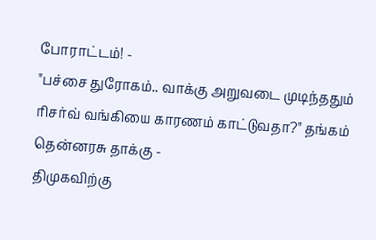போராட்டம்! -
"பச்சை துரோகம்.. வாக்கு அறுவடை முடிந்ததும் ரிசர்வ் வங்கியை காரணம் காட்டுவதா?" தங்கம் தென்னரசு தாக்கு -
திமுகவிற்கு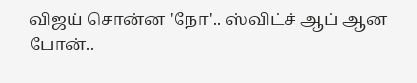விஜய் சொன்ன 'நோ'.. ஸ்விட்ச் ஆப் ஆன போன்..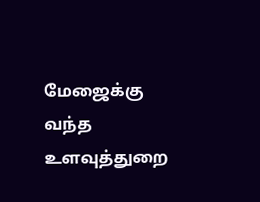மேஜைக்கு வந்த உளவுத்துறை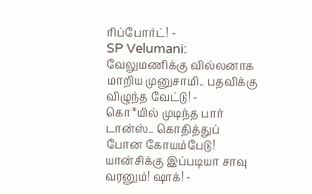ரிப்போர்ட்! -
SP Velumani: வேலுமணிக்கு வில்லனாக மாறிய முனுசாமி.. பதவிக்கு விழுந்த வேட்டு! -
கொ*யில் முடிந்த பார் டான்ஸ்.. கொதித்துப் போன கோயம்பேடு! யான்சிக்கு இப்படியா சாவு வரனும்! ஷாக்! -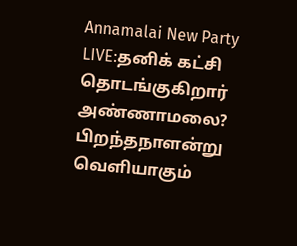Annamalai New Party LIVE:தனிக் கட்சி தொடங்குகிறார் அண்ணாமலை? பிறந்தநாளன்று வெளியாகும்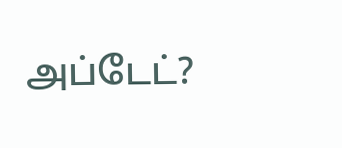அப்டேட்?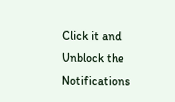Click it and Unblock the Notifications